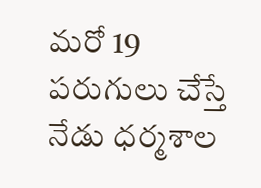మరో 19 పరుగులు చేస్తే
నేడు ధర్మశాల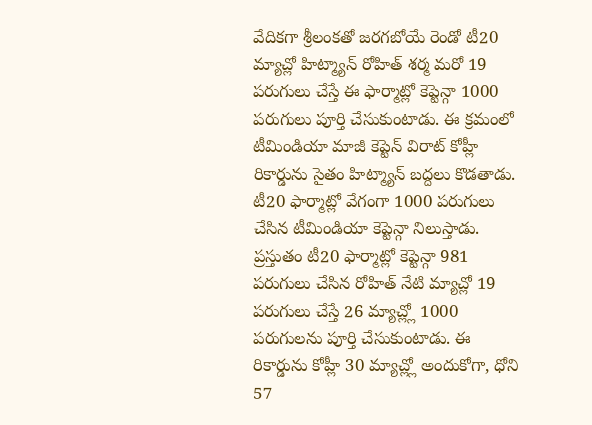వేదికగా శ్రీలంకతో జరగబోయే రెండో టీ20 మ్యాచ్లో హిట్మ్యాన్ రోహిత్ శర్మ మరో 19 పరుగులు చేస్తే ఈ ఫార్మాట్లో కెప్టెన్గా 1000 పరుగులు పూర్తి చేసుకుంటాడు. ఈ క్రమంలో టీమిండియా మాజీ కెప్టెన్ విరాట్ కోహ్లీ రికార్డును సైతం హిట్మ్యాన్ బద్దలు కొడతాడు. టీ20 ఫార్మాట్లో వేగంగా 1000 పరుగులు చేసిన టీమిండియా కెప్టెన్గా నిలుస్తాడు. ప్రస్తుతం టీ20 ఫార్మాట్లో కెప్టెన్గా 981 పరుగులు చేసిన రోహిత్ నేటి మ్యాచ్లో 19 పరుగులు చేస్తే 26 మ్యాచ్ల్లో 1000 పరుగులను పూర్తి చేసుకుంటాడు. ఈ రికార్డును కోహ్లీ 30 మ్యాచ్ల్లో అందుకోగా, ధోని 57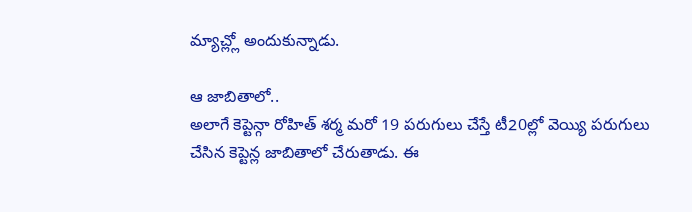మ్యాచ్ల్లో అందుకున్నాడు.

ఆ జాబితాలో..
అలాగే కెప్టెన్గా రోహిత్ శర్మ మరో 19 పరుగులు చేస్తే టీ20ల్లో వెయ్యి పరుగులు చేసిన కెప్టెన్ల జాబితాలో చేరుతాడు. ఈ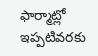ఫార్మాట్లో ఇప్పటివరకు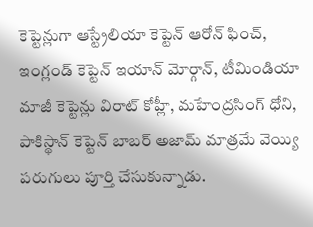కెప్టెన్లుగా ఆస్ట్రేలియా కెప్టెన్ ఆరోన్ ఫించ్, ఇంగ్లండ్ కెప్టెన్ ఇయాన్ మోర్గాన్, టీమిండియా మాజీ కెప్టెన్లు విరాట్ కోహ్లీ, మహేంద్రసింగ్ ధోని, పాకిస్థాన్ కెప్టెన్ బాబర్ అజామ్ మాత్రమే వెయ్యి పరుగులు పూర్తి చేసుకున్నాడు.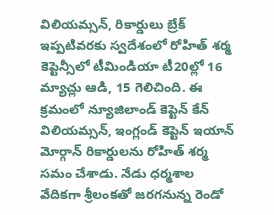విలియమ్సన్, రికార్డులు బ్రేక్
ఇప్పటివరకు స్వదేశంలో రోహిత్ శర్మ కెప్టెన్సీలో టీమిండియా టీ20ల్లో 16 మ్యాచ్లు ఆడి, 15 గెలిచింది. ఈ క్రమంలో న్యూజిలాండ్ కెప్టెన్ కేన్ విలియమ్సన్, ఇంగ్లండ్ కెప్టెన్ ఇయాన్ మోర్గాన్ రికార్డులను రోహిత్ శర్మ సమం చేశాడు. నేడు ధర్మశాల వేదికగా శ్రీలంకతో జరగనున్న రెండో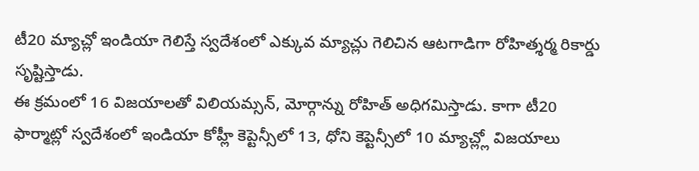టీ20 మ్యాచ్లో ఇండియా గెలిస్తే స్వదేశంలో ఎక్కువ మ్యాచ్లు గెలిచిన ఆటగాడిగా రోహిత్శర్మ రికార్డు సృష్టిస్తాడు.
ఈ క్రమంలో 16 విజయాలతో విలియమ్సన్, మోర్గాన్ను రోహిత్ అధిగమిస్తాడు. కాగా టీ20 ఫార్మాట్లో స్వదేశంలో ఇండియా కోహ్లీ కెప్టెన్సీలో 13, ధోని కెప్టెన్సీలో 10 మ్యాచ్ల్లో విజయాలు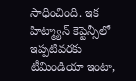సాధించింది. ఇక హిట్మ్యాన్ కెప్టెన్సీలో ఇప్పటివరకు టీమిండియా ఇంటా,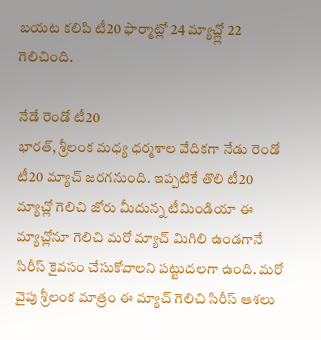బయట కలిపి టీ20 ఫార్మాట్లో 24 మ్యాచ్ల్లో 22 గెలిచింది.

నేడే రెండో టీ20
భారత్, శ్రీలంక మధ్య ధర్మశాల వేదికగా నేడు రెండో టీ20 మ్యాచ్ జరగనుంది. ఇప్పటికే తొలి టీ20 మ్యాచ్లో గెలిచి జోరు మీదున్న టీమిండియా ఈ మ్యాచ్లోనూ గెలిచి మరో మ్యాచ్ మిగిలి ఉండగానే సిరీస్ కైవసం చేసుకోవాలని పట్టుదలగా ఉంది. మరో వైపు శ్రీలంక మాత్రం ఈ మ్యాచ్ గెలిచి సిరీస్ ఆశలు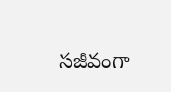సజీవంగా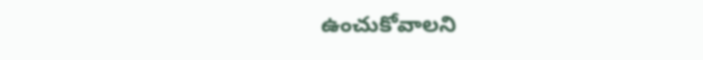ఉంచుకోవాలని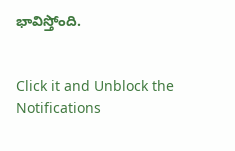భావిస్తోంది.


Click it and Unblock the Notifications